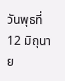วันพุธที่ 12 มิถุนาย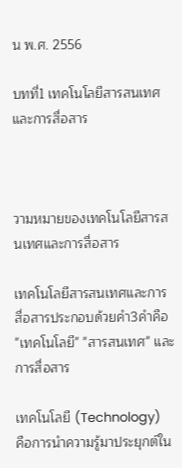น พ.ศ. 2556

บทที่1 เทคโนโลยีสารสนเทศและการสื่อสาร



วามหมายของเทคโนโลยีสารสนเทศและการสื่อสาร

เทคโนโลยีสารสนเทศและการสื่อสารประกอบด้วยคำ3คำคือ "เทคโนโลยี" "สารสนเทศ" และ การสื่อสาร

เทคโนโลยี (Technology)
คือการนำความรู้มาประยุกต์ใน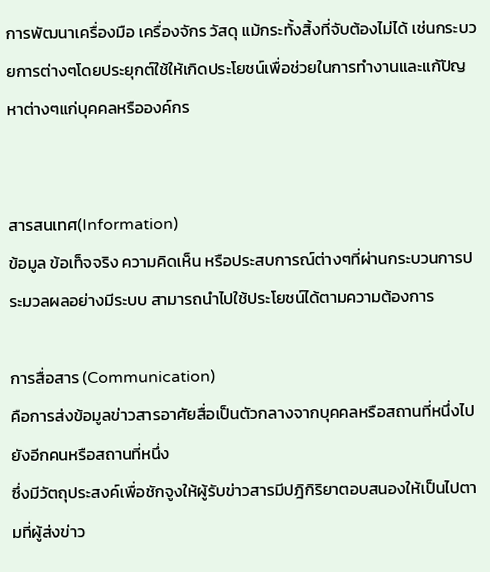การพัฒนาเครื่องมือ เครื่องจักร วัสดุ แม้กระทั้งสิ้งที่จับต้องไม่ได้ เช่นกระบวยการต่างๆโดยประยุกต์ใช้ให้เกิดประโยชน์เพื่อช่วยในการทำงานและแก้ปัญหาต่างๆแก่บุคคลหรือองค์กร


สารสนเทศ(Information)
ข้อมูล ข้อเท็จจริง ความคิดเห็น หรือประสบการณ์ต่างๆที่ผ่านกระบวนการประมวลผลอย่างมีระบบ สามารถนำไปใช้ประโยชน์ได้ตามความต้องการ

การสื่อสาร (Communication)
คือการส่งข้อมูลข่าวสารอาศัยสื่อเป็นตัวกลางจากบุคคลหรือสถานที่หนึ่งไปยังอีกคนหรือสถานที่หนึ่ง
ซึ่งมีวัตถุประสงค์เพื่อชักจูงให้ผู้รับข่าวสารมีปฎิกิริยาตอบสนองให้เป็นไปตามที่ผู้ส่งข่าว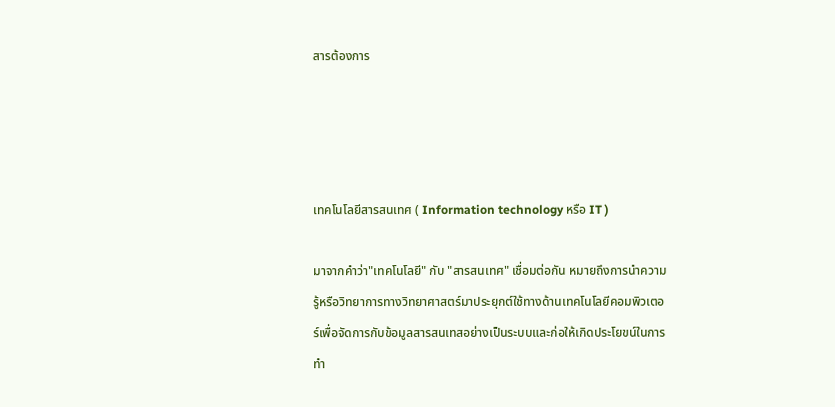สารต้องการ




เทคโนโลยีสารสนเทศ ( Information technology หรือ IT )

มาจากคำว่า"เทคโนโลยี" กับ "สารสนเทศ" เชื่อมต่อกัน หมายถึงการนำความรู้หรือวิทยาการทางวิทยาศาสตร์มาประยุกต์ใช้ทางด้านเทคโนโลยีคอมพิวเตอร์เพื่อจัดการกับข้อมูลสารสนเทสอย่างเป็นระบบและก่อให้เกิดประโยขน์ในการทำ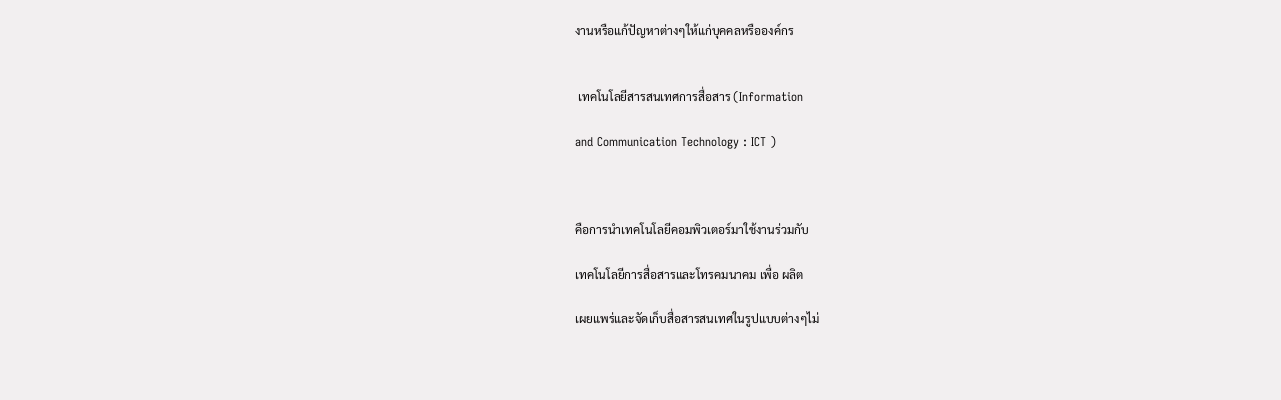งานหรือแก้ปัญหาต่างๆให้แก่บุคคลหรือองค์กร


 เทคโนโลยีสารสนเทศการสื่อสาร (Information

and Communication Technology : ICT )



คือการนำเทคโนโลยีคอมพิวเตอร์มาใช้งานร่วมกับ

เทคโนโลยีการสื่อสารและโทรคมนาคม เพื่อ ผลิต

เผยแพร่และจัดเก็บสื่อสารสนเทศในรูปแบบต่างๆไม่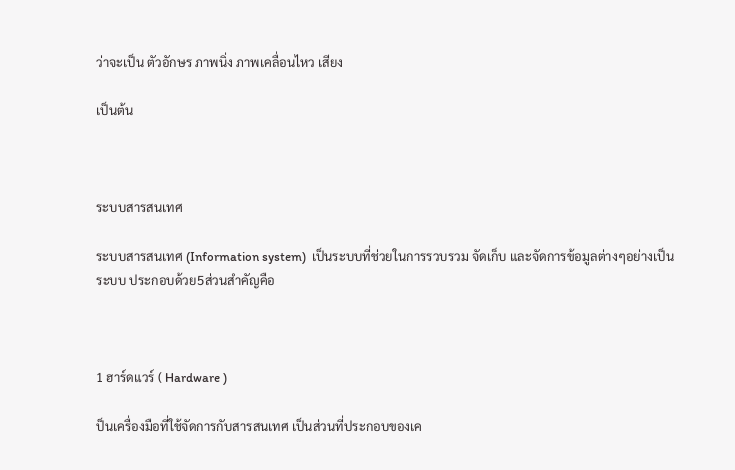ว่าจะเป็น ตัวอักษร ภาพนิ่ง ภาพเคลื่อนไหว เสียง

เป็นต้น



ระบบสารสนเทศ

ระบบสารสนเทศ (Information system)  เป็นระบบที่ช่วยในการรวบรวม จัดเก็บ และจัดการข้อมูลต่างๆอย่างเป็นระบบ ประกอบด้วย5ส่วนสำคัญคือ



1 ฮาร์ดแวร์ ( Hardware )

ป็นเครื่องมือที่ใช้จัดการกับสารสนเทศ เป็นส่วนที่ประกอบของเค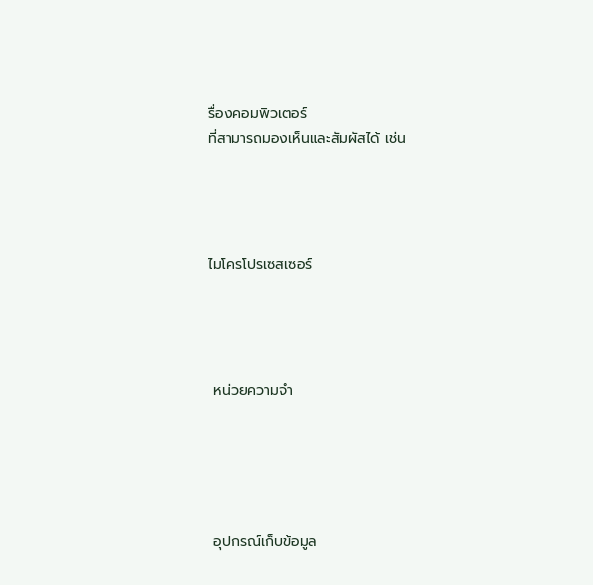รื่องคอมพิวเตอร์
ที่สามารถมองเห็นและสัมผัสได้ เช่น




ไมโครโปรเซสเซอร์




 หน่วยความจำ





 อุปกรณ์เก็บข้อมูล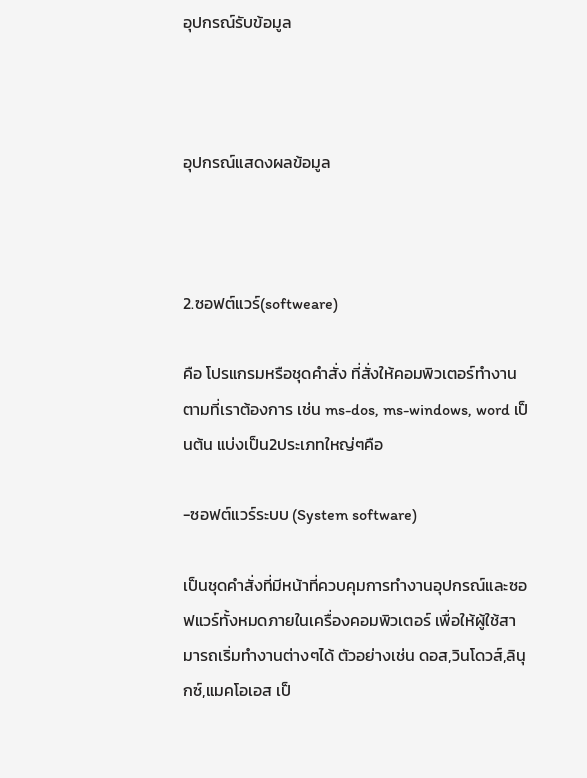อุปกรณ์รับข้อมูล



อุปกรณ์แสดงผลข้อมูล



2.ซอฟต์แวร์(softweare)

คือ โปรแกรมหรือชุดคำสั่ง ที่สั่งให้คอมพิวเตอร์ทำงานตามที่เราต้องการ เช่น ms-dos, ms-windows, word เป็นต้น แบ่งเป็น2ประเภทใหญ่ๆคือ

-ซอฟต์แวร์ระบบ (System software)

เป็นชุดคำสั่งที่มีหน้าที่ควบคุมการทำงานอุปกรณ์และซอฟแวร์ทั้งหมดภายในเครื่องคอมพิวเตอร์ เพื่อให้ผู้ใช้สามารถเริ่มทำงานต่างๆได้ ตัวอย่างเช่น ดอส,วินโดวส์,ลินุกซ์,แมคโอเอส เป็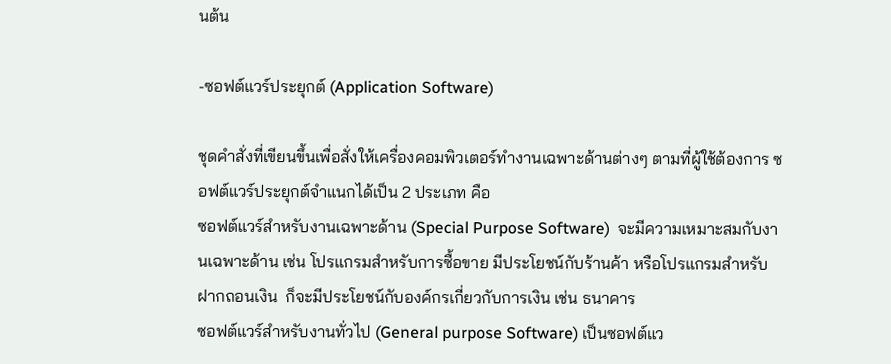นต้น

-ซอฟต์แวร์ประยุกต์ (Application Software)

ชุดคำสั่งที่เขียนขึ้นเพื่อสั่งให้เครื่องคอมพิวเตอร์ทำงานเฉพาะด้านต่างๆ ตามที่ผู้ใช้ต้องการ ซอฟต์แวร์ประยุกต์จำแนกได้เป็น 2 ประเภท คือ
ซอฟต์แวร์สำหรับงานเฉพาะด้าน (Special Purpose Software)  จะมีความเหมาะสมกับงานเฉพาะด้าน เช่น โปรแกรมสำหรับการซื้อขาย มีประโยชน์กับร้านค้า หรือโปรแกรมสำหรับฝากถอนเงิน  ก็จะมีประโยชน์กับองค์กรเกี่ยวกับการเงิน เช่น ธนาคาร
ซอฟต์แวร์สำหรับงานทั่วไป (General purpose Software) เป็นซอฟต์แว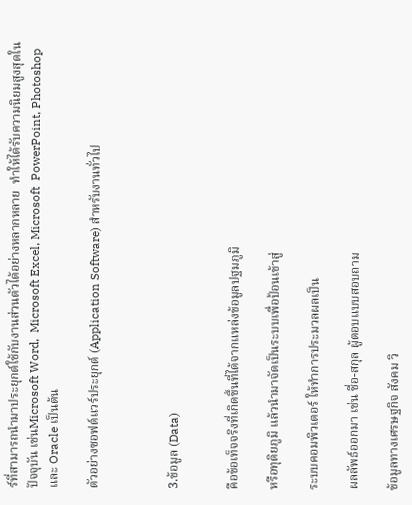ร์ที่สามารถนำมาประยุกต์ใช้กับงานส่วนตัวได้อย่างหลากหลาย  ทำให้ได้รับความนิยมสูงสุดในปัจจุบัน เช่นMicrosoft Word,  Microsoft Excel, Microsoft  PowerPoint, Photoshop และ Oracle เป็นต้น

ตัวอย่างซอฟต์แวร์ประยุกต์ (Application Software) สำหรับงานทั่วไป



3.ข้อมูล (Data)


คือข้อเท็จจริงที่เกิดขึ้นที่ได้จากแหล่งข้อมูลปฐมภูมิ

หรือทุติยภูมิ แล้วนำมาจัดเป็นระบบเพื่อป้อนเข้าสู่

ระบบคอมพิวเตอร์ ให้ทำการประมวลผลเป็น

ผลลัพธ์ออกมา เช่น ชื่อ-สกุล ผู้ตอบแบบสอบถาม

ข้อมูลทางเศรษฐกิจ สังคม วิ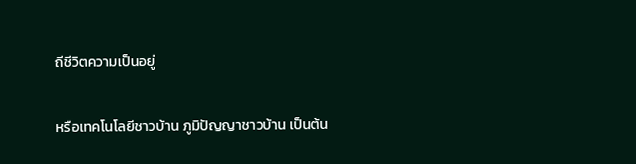ถีชีวิตความเป็นอยู่

หรือเทคโนโลยีชาวบ้าน ภูมิปัญญาชาวบ้าน เป็นต้น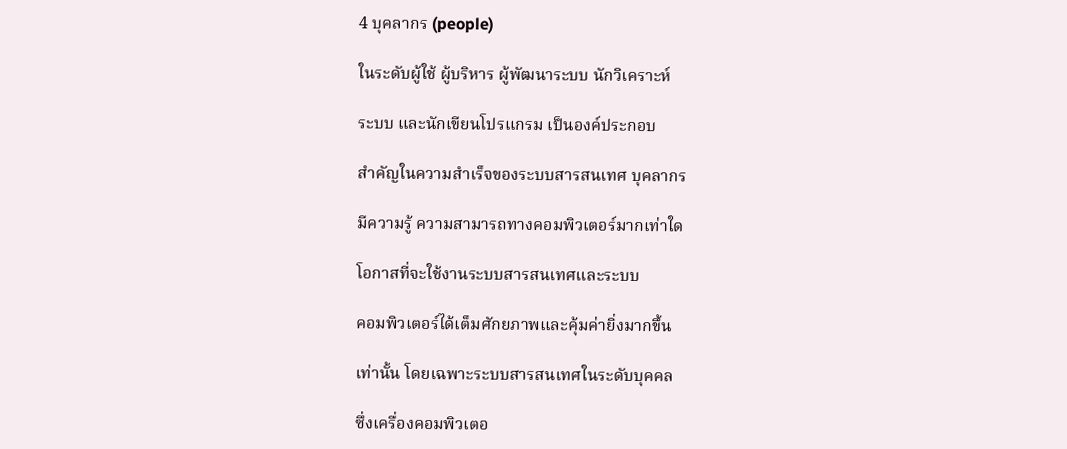4 บุคลากร (people)

ในระดับผู้ใช้ ผู้บริหาร ผู้พัฒนาระบบ นักวิเคราะห์

ระบบ และนักเขียนโปรแกรม เป็นองค์ประกอบ

สำคัญในความสำเร็จของระบบสารสนเทศ บุคลากร

มีความรู้ ความสามารถทางคอมพิวเตอร์มากเท่าใด

โอกาสที่จะใช้งานระบบสารสนเทศและระบบ

คอมพิวเตอร์ได้เต็มศักยภาพและคุ้มค่ายิ่งมากขึ้น

เท่านั้น โดยเฉพาะระบบสารสนเทศในระดับบุคคล

ซึ่งเครื่องคอมพิวเตอ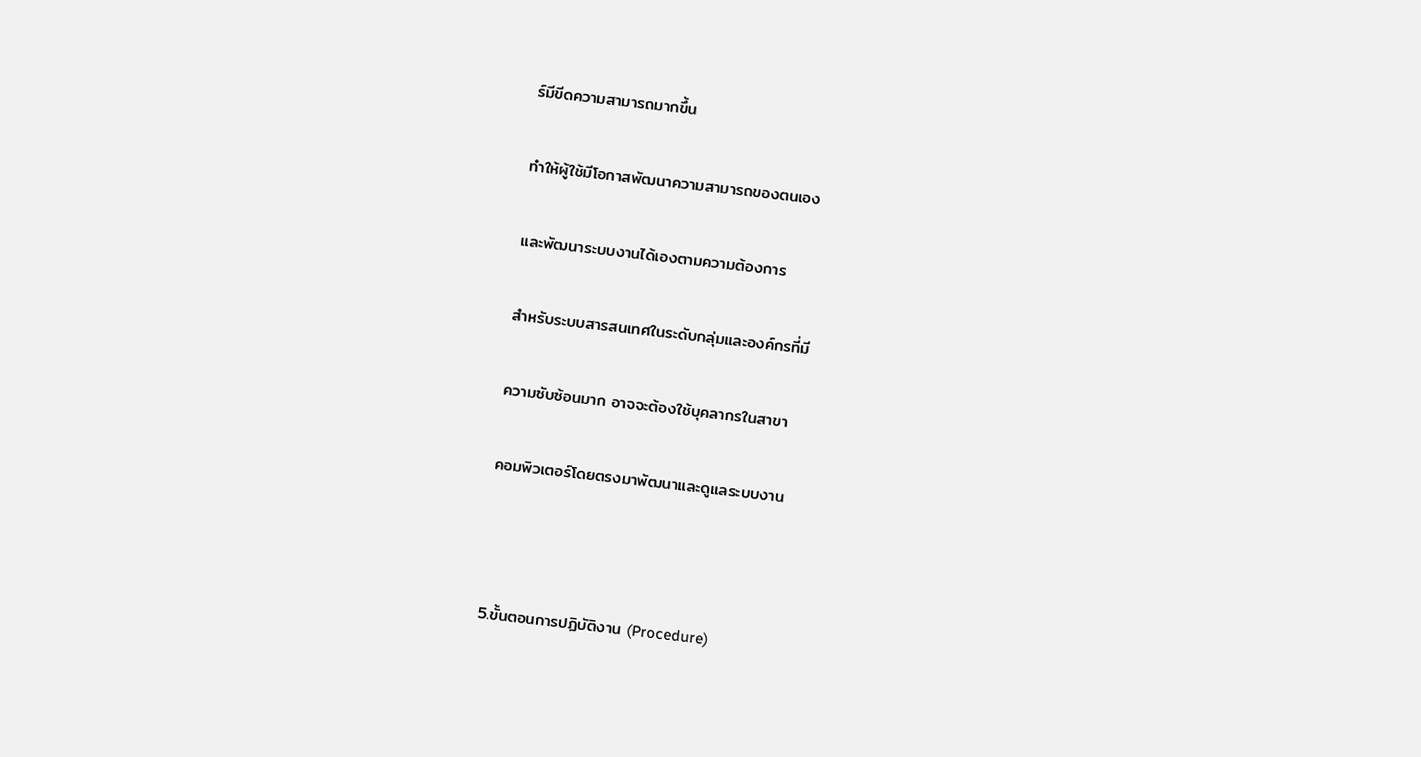ร์มีขีดความสามารถมากขึ้น

ทำให้ผู้ใช้มีโอกาสพัฒนาความสามารถของตนเอง

และพัฒนาระบบงานได้เองตามความต้องการ

สำหรับระบบสารสนเทศในระดับกลุ่มและองค์กรที่มี

ความซับซ้อนมาก อาจจะต้องใช้บุคลากรในสาขา

คอมพิวเตอร์โดยตรงมาพัฒนาและดูแลระบบงาน



5.ขั้นตอนการปฏิบัติงาน (Procedure)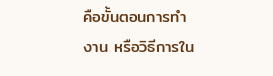คือขั้นตอนการทำงาน หรือวิธีการใน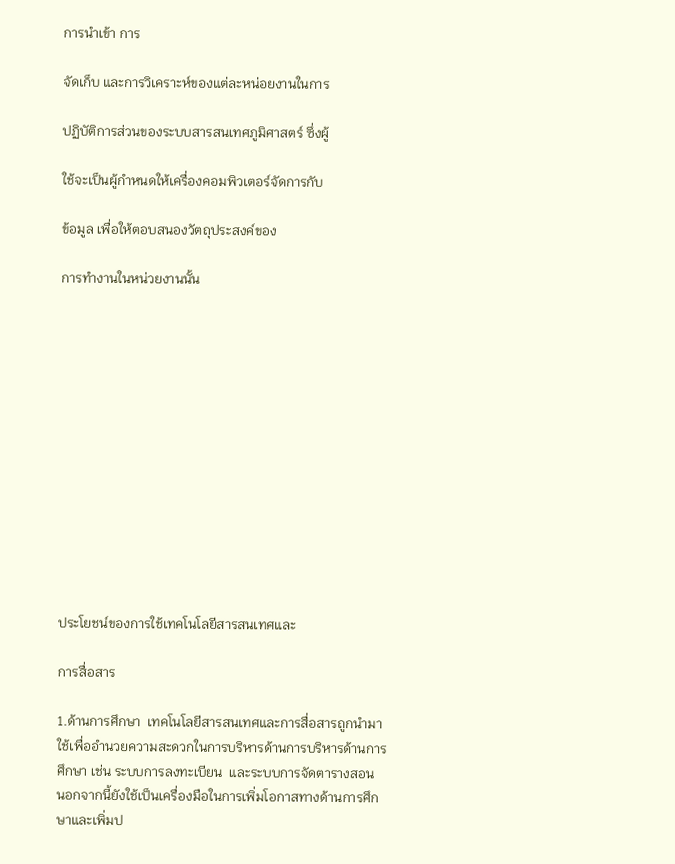การนำเข้า การ

จัดเก็บ และการวิเคราะห์ของแต่ละหน่อยงานในการ

ปฏิบัติการส่วนของระบบสารสนเทศภูมิศาสตร์ ซึ่งผู้

ใช้จะเป็นผู้กำหนดให้เครื่องคอมพิวเตอร์จัดการกับ

ข้อมูล เพื่อให้ตอบสนองวัตถุประสงค์ของ

การทำงานในหน่วยงานนั้น













ประโยชน์ของการใช้เทคโนโลยีสารสนเทศและ

การสื่อสาร

1.ด้านการศึกษา  เทคโนโลยีสารสนเทศและการสื่อสารถูกนำมาใช้เพื่ออำนวยความสะดวกในการบริหารด้านการบริหารด้านการศึกษา เช่น ระบบการลงทะเบียน  และระบบการจัดตารางสอน  นอกจากนี้ยังใช้เป็นเครื่องมือในการเพิ่มโอกาสทางด้านการศึกษาและเพิ่มป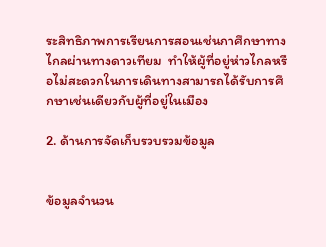ระสิทธิภาพการเรียนการสอนเช่นกาศึกษาทางไกลผ่านทางดาวเทียม  ทำให้ผู้ที่อยู่ห่าวไกลหรือไม่สะดวกในการเดินทางสามารถได้รับการศึกษาเช่นเดียวกับผู้ที่อยู่ในเมือง

2. ด้านการจัดเก็บรวบรวมข้อมูล


ข้อมูลจำนวน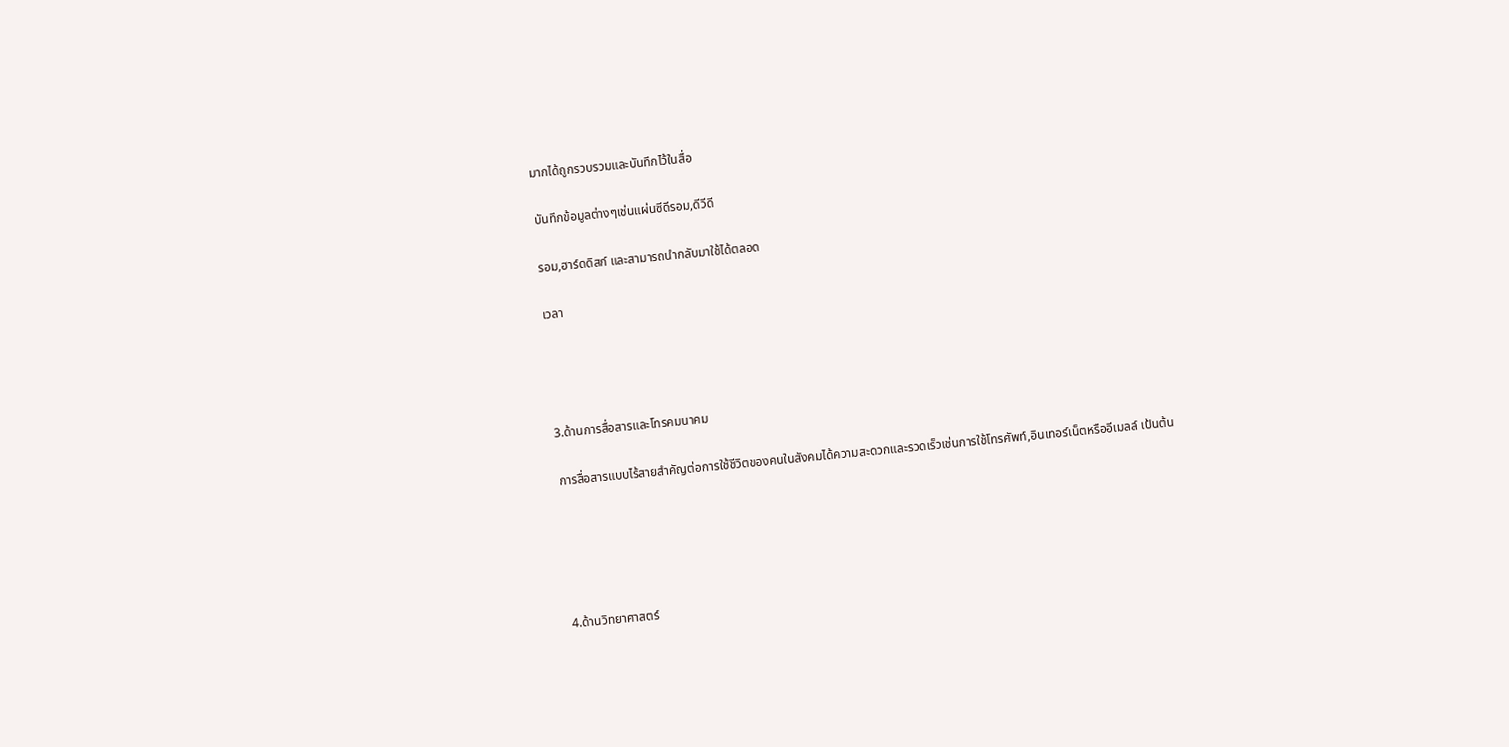มากได้ถูกรวบรวมและบันทึกไว้ในสื่อ

บันทึกข้อมูลต่างๆเช่นแผ่นซีดีรอม,ดีวีดี

รอม,ฮาร์ดดิสก์ และสามารถนำกลับมาใช้ได้ตลอด

เวลา




3.ด้านการสื่อสารและโทรคมนาคม

การสื่อสารแบบไร้สายสำคัญต่อการใช้ชีวิตของคนในสังคมได้ความสะดวกและรวดเร็วเช่นการใช้โทรศัพท์,อินเทอร์เน็ตหรืออีเมลล์ เป้นต้น





4.ด้านวิทยาศาสตร์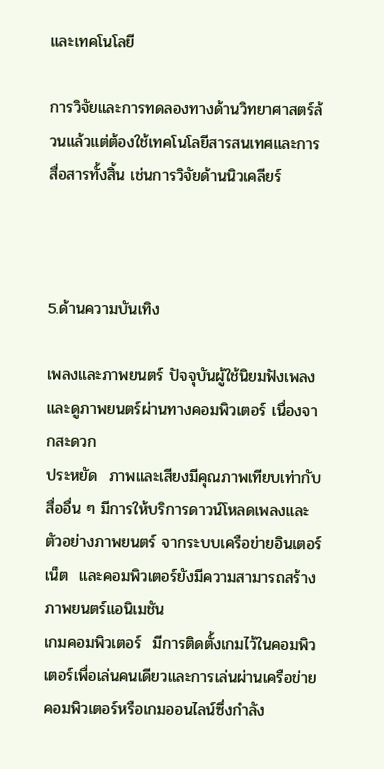และเทคโนโลยี

การวิจัยและการทดลองทางด้านวิทยาศาสตร์ล้วนแล้วแต่ต้องใช้เทคโนโลยีสารสนเทศและการสื่อสารทั้งสิ้น เช่นการวิจัยด้านนิวเคลียร์



5.ด้านความบันเทิง

เพลงและภาพยนตร์ ปัจจุบันผู้ใช้นิยมฟังเพลงและดูภาพยนตร์ผ่านทางคอมพิวเตอร์ เนื่องจากสะดวก
ประหยัด  ภาพและเสียงมีคุณภาพเทียบเท่ากับสื่ออื่น ๆ มีการให้บริการดาวน์โหลดเพลงและตัวอย่างภาพยนตร์ จากระบบเครือข่ายอินเตอร์เน็ต  และคอมพิวเตอร์ยังมีความสามารถสร้างภาพยนตร์แอนิเมชัน
เกมคอมพิวเตอร์  มีการติดตั้งเกมไว้ในคอมพิวเตอร์เพื่อเล่นคนเดียวและการเล่นผ่านเครือข่าย
คอมพิวเตอร์หรือเกมออนไลน์ซึ่งกำลัง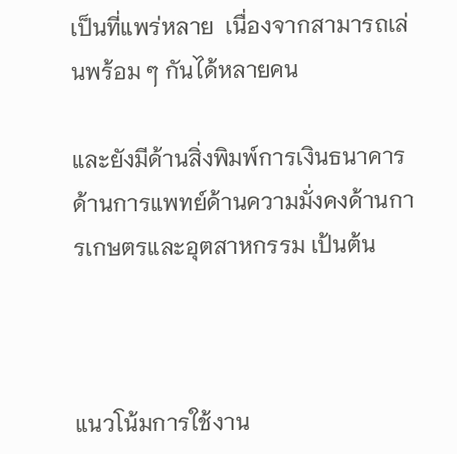เป็นที่แพร่หลาย  เนื่องจากสามารถเล่นพร้อม ๆ กันได้หลายคน

และยังมีด้านสิ่งพิมพ์การเงินธนาคารด้านการแพทย์ด้านความมั่งคงด้านการเกษตรและอุตสาหกรรม เป้นต้น



แนวโน้มการใช้งาน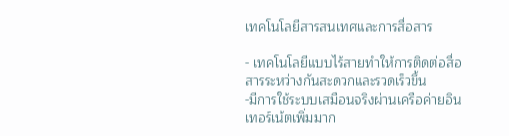เทคโนโลยีสารสนเทศและการสื่อสาร

- เทคโนโลยีแบบไร้สายทำให้การติดต่อสื่อสารระหว่างกันสะดวกและรวดเร็วขึ้น
-มีการใช้ระบบเสมือนจริงผ่านเครือค่ายอินเทอร์เน้ตเพิ่มมาก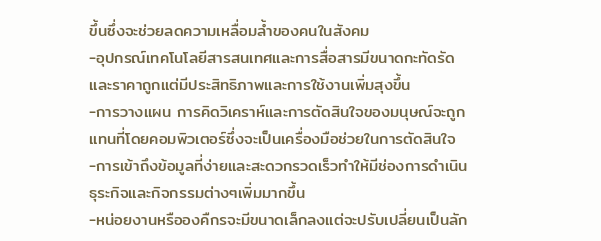ขึ้นซึ่งจะช่วยลดความเหลื่อมล้ำของคนในสังคม
-อุปกรณ์เทคโนโลยีสารสนเทศและการสื่อสารมีขนาดกะทัดรัดและราคาถูกแต่มีประสิทธิภาพและการใช้งานเพิ่มสุงขึ้น
-การวางแผน การคิดวิเคราห์และการตัดสินใจของมนุษณ์จะถูกแทนที่โดยคอมพิวเตอร์ซึ่งจะเป็นเครื่องมือช่วยในการตัดสินใจ
-การเข้าถึงข้อมูลที่ง่ายและสะดวกรวดเร็วทำให้มีช่องการดำเนินธุระกิจและกิจกรรมต่างๆเพิ่มมากขึ้น
-หน่อยงานหรือองคืกรจะมีขนาดเล็กลงแต่จะปรับเปลี่ยนเป็นลัก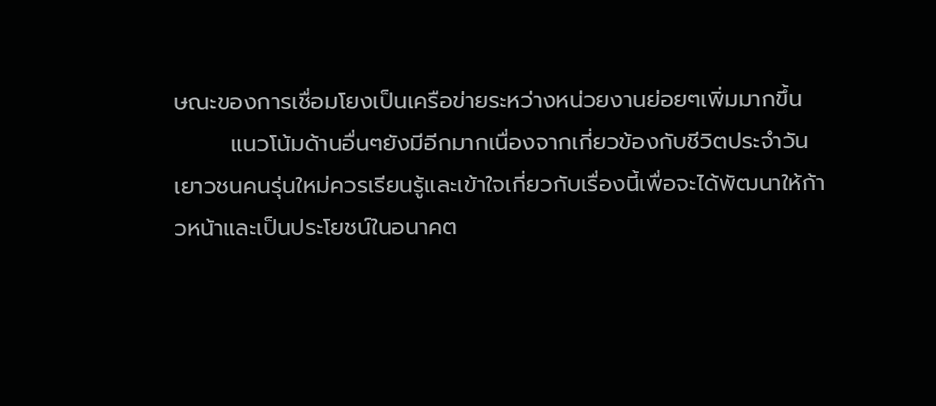ษณะของการเชื่อมโยงเป็นเครือข่ายระหว่างหน่วยงานย่อยๆเพิ่มมากขึ้น
       แนวโน้มด้านอื่นๆยังมีอีกมากเนื่องจากเกี่ยวข้องกับชีวิตประจำวันเยาวชนคนรุ่นใหม่ควรเรียนรู้และเข้าใจเกี่ยวกับเรื่องนี้เพื่อจะได้พัฒนาให้ก้าวหน้าและเป็นประโยชน์ในอนาคต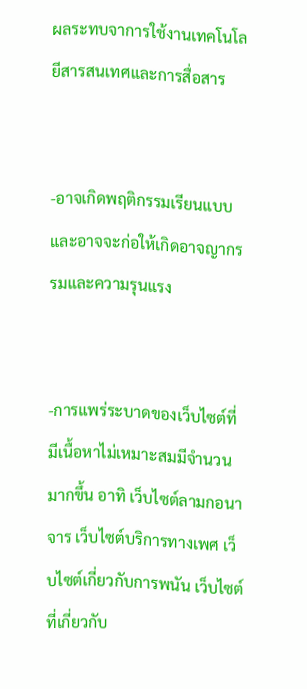ผลระทบจาการใช้งานเทคโนโลยีสารสนเทศและการสื่อสาร


-อาจเกิดพฤติกรรมเรียนแบบและอาจจะก่อให้เกิดอาจญากรรมและความรุนแรง


-การแพร่ระบาดของเว็บไซต์ที่มีเนื้อหาไม่เหมาะสมมีจำนวนมากขึ้น อาทิ เว็บไซต์ลามกอนาจาร เว็บไซต์บริการทางเพศ เว็บไซต์เกี่ยวกับการพนัน เว็บไซต์ที่เกี่ยวกับ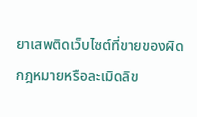ยาเสพติดเว็บไซต์ที่ขายของผิดกฎหมายหรือละเมิดลิข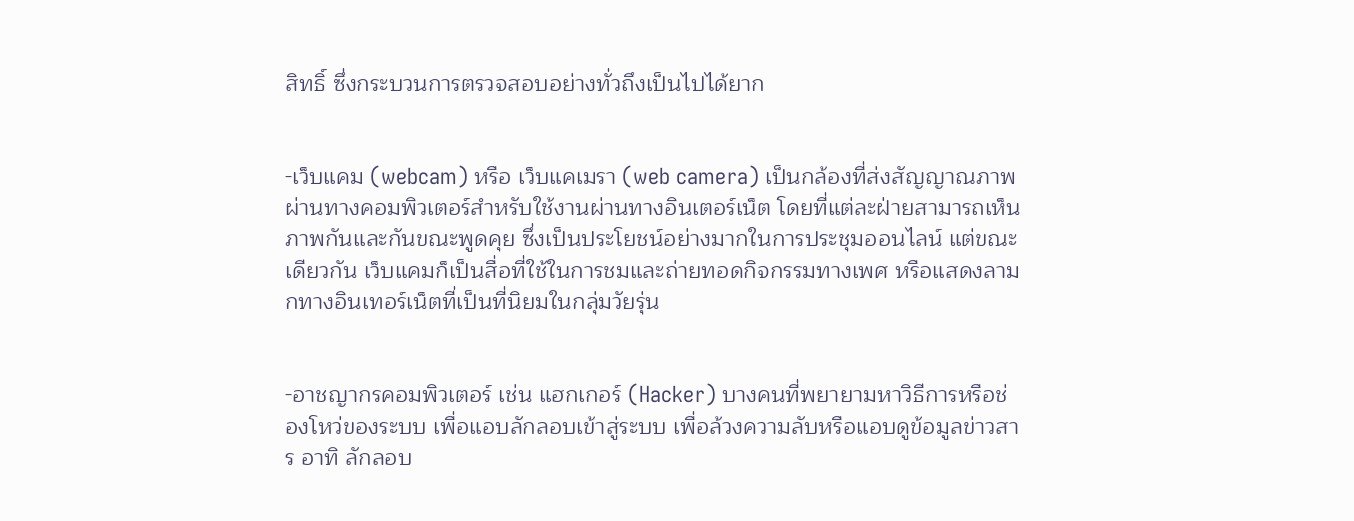สิทธิ์ ซึ่งกระบวนการตรวจสอบอย่างทั่วถึงเป็นไปได้ยาก


-เว็บแคม (webcam) หรือ เว็บแคเมรา (web camera) เป็นกล้องที่ส่งสัญญาณภาพผ่านทางคอมพิวเตอร์สำหรับใช้งานผ่านทางอินเตอร์เน็ต โดยที่แต่ละฝ่ายสามารถเห็นภาพกันและกันขณะพูดคุย ซึ่งเป็นประโยชน์อย่างมากในการประชุมออนไลน์ แต่ขณะเดียวกัน เว็บแคมก็เป็นสื่อที่ใช้ในการชมและถ่ายทอดกิจกรรมทางเพศ หรือแสดงลามกทางอินเทอร์เน็ตที่เป็นที่นิยมในกลุ่มวัยรุ่น


-อาชญากรคอมพิวเตอร์ เช่น แฮกเกอร์ (Hacker) บางคนที่พยายามหาวิธีการหรือช่องโหว่ของระบบ เพื่อแอบลักลอบเข้าสู่ระบบ เพื่อล้วงความลับหรือแอบดูข้อมูลข่าวสาร อาทิ ลักลอบ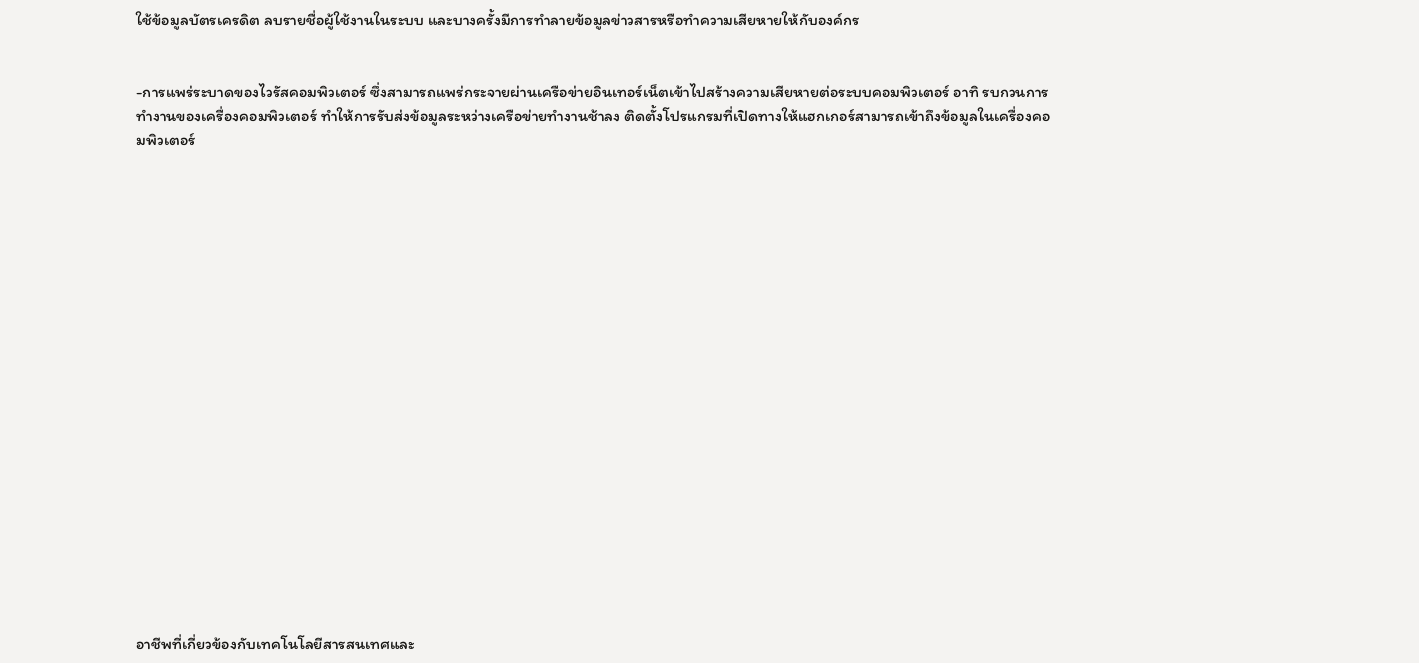ใช้ข้อมูลบัตรเครดิต ลบรายชื่อผู้ใช้งานในระบบ และบางครั้งมีการทำลายข้อมูลข่าวสารหรือทำความเสียหายให้กับองค์กร


-การแพร่ระบาดของไวรัสคอมพิวเตอร์ ซึ่งสามารถแพร่กระจายผ่านเครือข่ายอินเทอร์เน็ตเข้าไปสร้างความเสียหายต่อระบบคอมพิวเตอร์ อาทิ รบกวนการทำงานของเครื่องคอมพิวเตอร์ ทำให้การรับส่งข้อมูลระหว่างเครือข่ายทำงานช้าลง ติดตั้งโปรแกรมที่เปิดทางให้แฮกเกอร์สามารถเข้าถึงข้อมูลในเครื่องคอมพิวเตอร์




















อาชีพที่เกี่ยวข้องกับเทคโนโลยีสารสนเทศและ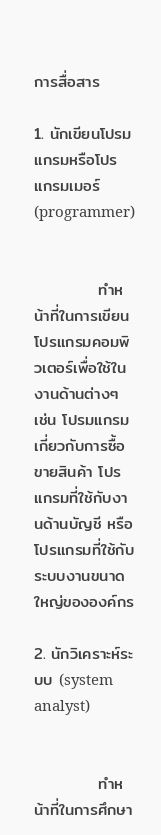การสื่อสาร

1. นักเขียนโปรมแกรมหรือโปรแกรมเมอร์ (programmer)


           ทำหน้าที่ในการเขียนโปรแกรมคอมพิวเตอร์เพื่อใช้ในงานด้านต่างๆ เช่น โปรมแกรมเกี่ยวกับการซื้อขายสินค้า โปรแกรมที่ใช้กับงานด้านบัญชี หรือโปรแกรมที่ใช้กับระบบงานขนาดใหญ่ขององค์กร

2. นักวิเคราะห์ระบบ (system analyst)


           ทำหน้าที่ในการศึกษา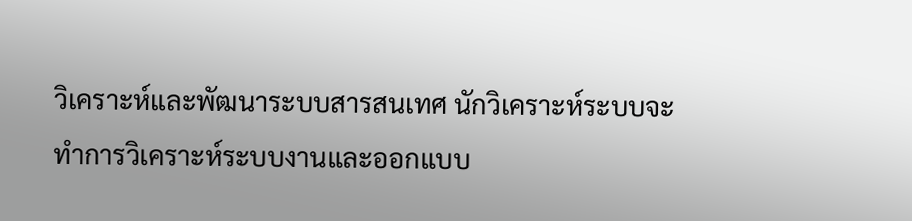วิเคราะห์และพัฒนาระบบสารสนเทศ นักวิเคราะห์ระบบจะทำการวิเคราะห์ระบบงานและออกแบบ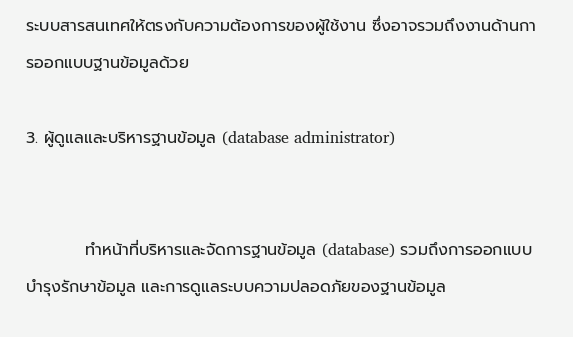ระบบสารสนเทศให้ตรงกับความต้องการของผู้ใช้งาน ซึ่งอาจรวมถึงงานด้านการออกแบบฐานข้อมูลด้วย

3. ผู้ดูแลและบริหารฐานข้อมูล (database administrator)


          ทำหน้าที่บริหารและจัดการฐานข้อมูล (database) รวมถึงการออกแบบ บำรุงรักษาข้อมูล และการดูแลระบบความปลอดภัยของฐานข้อมูล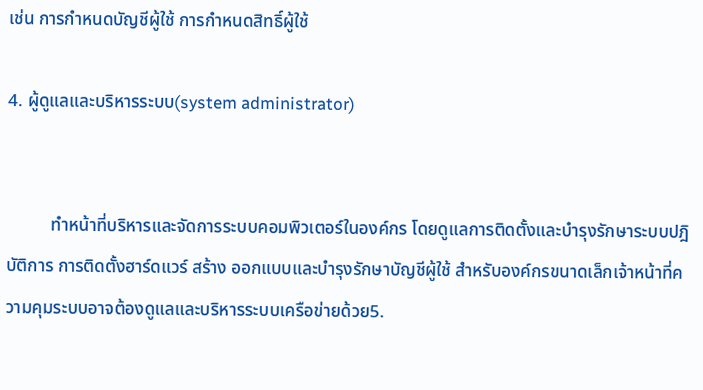เช่น การกำหนดบัญชีผู้ใช้ การกำหนดสิทธิ์ผู้ใช้

4. ผู้ดูแลและบริหารระบบ(system administrator)


          ทำหน้าที่บริหารและจัดการระบบคอมพิวเตอร์ในองค์กร โดยดูแลการติดตั้งและบำรุงรักษาระบบปฎิบัติการ การติดตั้งฮาร์ดแวร์ สร้าง ออกแบบและบำรุงรักษาบัญชีผู้ใช้ สำหรับองค์กรขนาดเล็กเจ้าหน้าที่ความคุมระบบอาจต้องดูแลและบริหารระบบเครือข่ายด้วย5.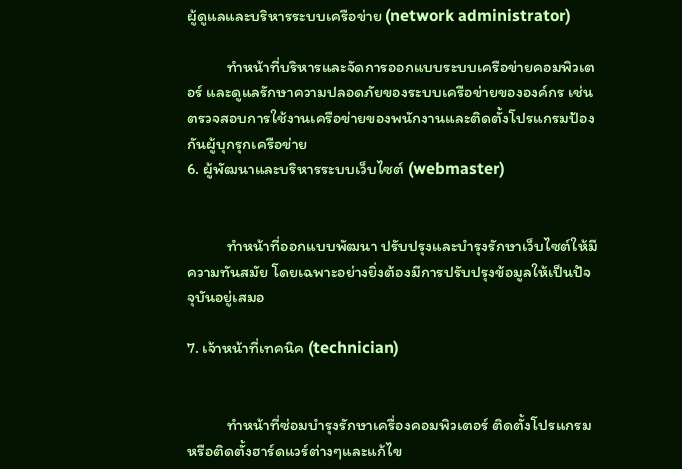ผู้ดูแลและบริหารระบบเครือข่าย (network administrator)

           ทำหน้าที่บริหารและจัดการออกแบบระบบเครือข่ายคอมพิวเตอร์ และดูแลรักษาความปลอดภัยของระบบเครือข่ายขององค์กร เช่น ตรวจสอบการใช้งานเครือข่ายของพนักงานและติดตั้งโปรแกรมป้องกันผู้บุกรุกเครือข่าย
6. ผู้พัฒนาและบริหารระบบเว็บไซต์ (webmaster)


           ทำหน้าที่ออกแบบพัฒนา ปรับปรุงและบำรุงรักษาเว็บไซต์ให้มีความทันสมัย โดยเฉพาะอย่างยิ่งต้องมีการปรับปรุงข้อมูลให้เป็นปัจจุบันอยู่เสมอ

7. เจ้าหน้าที่เทคนิค (technician)


           ทำหน้าที่ซ่อมบำรุงรักษาเครื่องคอมพิวเตอร์ ติดตั้งโปรแกรม หรือติดตั้งฮาร์ดแวร์ต่างๆและแก้ไข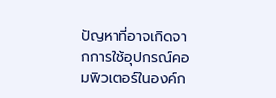ปัญหาที่อาจเกิดจากการใช้อุปกรณ์คอมพิวเตอร์ในองค์ก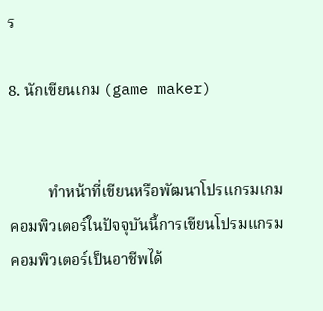ร

8. นักเขียนเกม (game maker)


          ทำหน้าที่เขียนหรือพัฒนาโปรแกรมเกมคอมพิวเตอร์ในปัจจุบันนี้การเขียนโปรมแกรมคอมพิวเตอร์เป็นอาชีพได้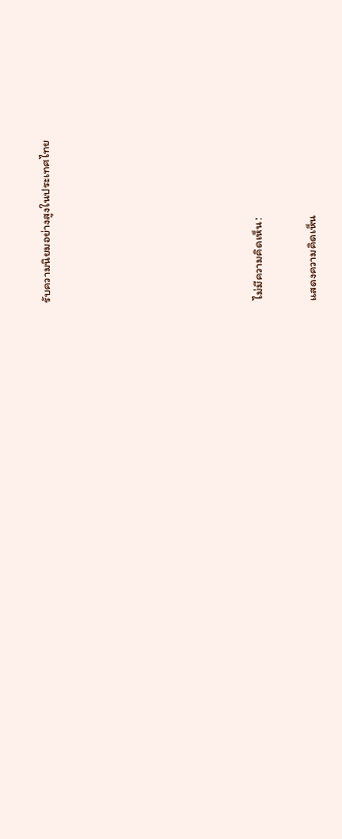รับความนิยมอย่างสูงในประเทศไทย







ไม่มีความคิดเห็น:

แสดงความคิดเห็น